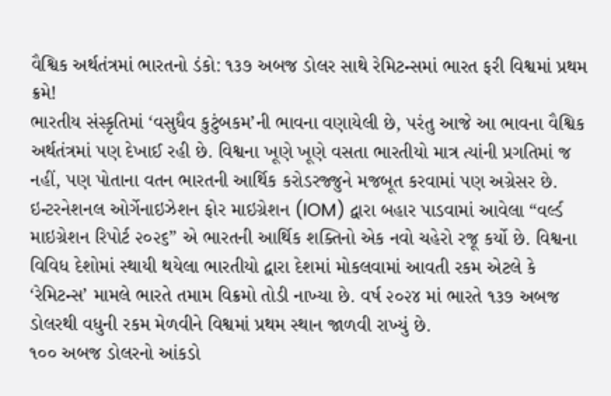વૈશ્વિક અર્થતંત્રમાં ભારતનો ડંકો: ૧૩૭ અબજ ડોલર સાથે રેમિટન્સમાં ભારત ફરી વિશ્વમાં પ્રથમ ક્રમે!
ભારતીય સંસ્કૃતિમાં ‘વસુધૈવ કુટુંબકમ’ની ભાવના વણાયેલી છે, પરંતુ આજે આ ભાવના વૈશ્વિક અર્થતંત્રમાં પણ દેખાઈ રહી છે. વિશ્વના ખૂણે ખૂણે વસતા ભારતીયો માત્ર ત્યાંની પ્રગતિમાં જ નહીં, પણ પોતાના વતન ભારતની આર્થિક કરોડરજ્જુને મજબૂત કરવામાં પણ અગ્રેસર છે. ઇન્ટરનેશનલ ઓર્ગેનાઇઝેશન ફોર માઇગ્રેશન (IOM) દ્વારા બહાર પાડવામાં આવેલા “વર્લ્ડ માઇગ્રેશન રિપોર્ટ ૨૦૨૬” એ ભારતની આર્થિક શક્તિનો એક નવો ચહેરો રજૂ કર્યો છે. વિશ્વના વિવિધ દેશોમાં સ્થાયી થયેલા ભારતીયો દ્વારા દેશમાં મોકલવામાં આવતી રકમ એટલે કે ‘રેમિટન્સ’ મામલે ભારતે તમામ વિક્રમો તોડી નાખ્યા છે. વર્ષ ૨૦૨૪ માં ભારતે ૧૩૭ અબજ ડોલરથી વધુની રકમ મેળવીને વિશ્વમાં પ્રથમ સ્થાન જાળવી રાખ્યું છે.
૧૦૦ અબજ ડોલરનો આંકડો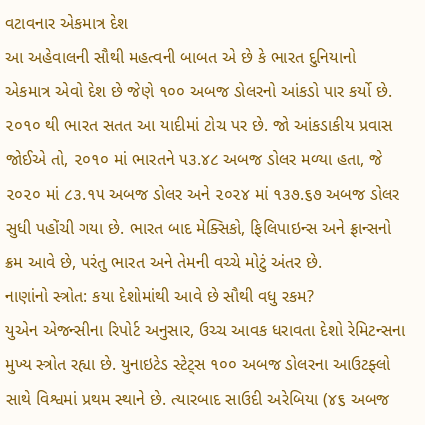વટાવનાર એકમાત્ર દેશ
આ અહેવાલની સૌથી મહત્વની બાબત એ છે કે ભારત દુનિયાનો એકમાત્ર એવો દેશ છે જેણે ૧૦૦ અબજ ડોલરનો આંકડો પાર કર્યો છે. ૨૦૧૦ થી ભારત સતત આ યાદીમાં ટોચ પર છે. જો આંકડાકીય પ્રવાસ જોઈએ તો, ૨૦૧૦ માં ભારતને ૫૩.૪૮ અબજ ડોલર મળ્યા હતા, જે ૨૦૨૦ માં ૮૩.૧૫ અબજ ડોલર અને ૨૦૨૪ માં ૧૩૭.૬૭ અબજ ડોલર સુધી પહોંચી ગયા છે. ભારત બાદ મેક્સિકો, ફિલિપાઇન્સ અને ફ્રાન્સનો ક્રમ આવે છે, પરંતુ ભારત અને તેમની વચ્ચે મોટું અંતર છે.
નાણાંનો સ્ત્રોત: કયા દેશોમાંથી આવે છે સૌથી વધુ રકમ?
યુએન એજન્સીના રિપોર્ટ અનુસાર, ઉચ્ચ આવક ધરાવતા દેશો રેમિટન્સના મુખ્ય સ્ત્રોત રહ્યા છે. યુનાઇટેડ સ્ટેટ્સ ૧૦૦ અબજ ડોલરના આઉટફ્લો સાથે વિશ્વમાં પ્રથમ સ્થાને છે. ત્યારબાદ સાઉદી અરેબિયા (૪૬ અબજ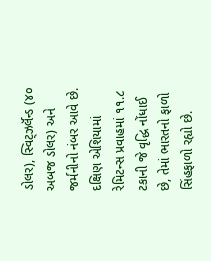ડોલર), સ્વિટ્ઝર્લૅન્ડ (૪૦ અબજ ડોલર) અને જર્મનીનો નંબર આવે છે. દક્ષિણ એશિયામાં રેમિટન્સ પ્રવાહમાં ૧૧.૮ ટકાની જે વૃદ્ધિ નોંધાઈ છે, તેમાં ભારતનો ફાળો સિંહફાળો રહ્યો છે.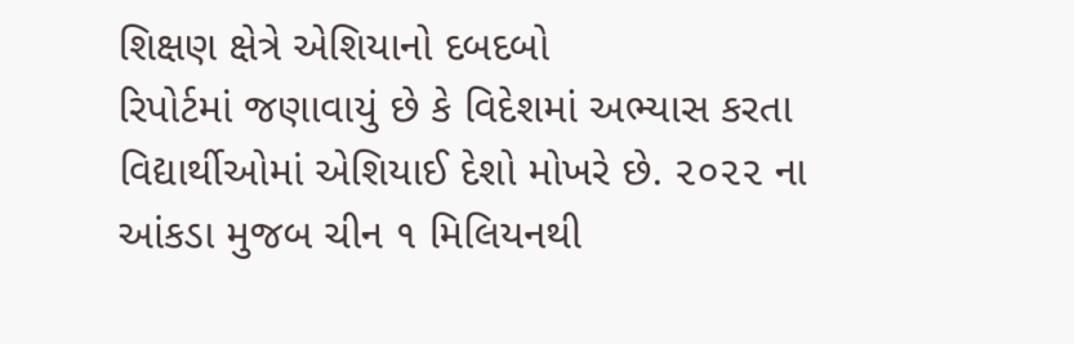શિક્ષણ ક્ષેત્રે એશિયાનો દબદબો
રિપોર્ટમાં જણાવાયું છે કે વિદેશમાં અભ્યાસ કરતા વિદ્યાર્થીઓમાં એશિયાઈ દેશો મોખરે છે. ૨૦૨૨ ના આંકડા મુજબ ચીન ૧ મિલિયનથી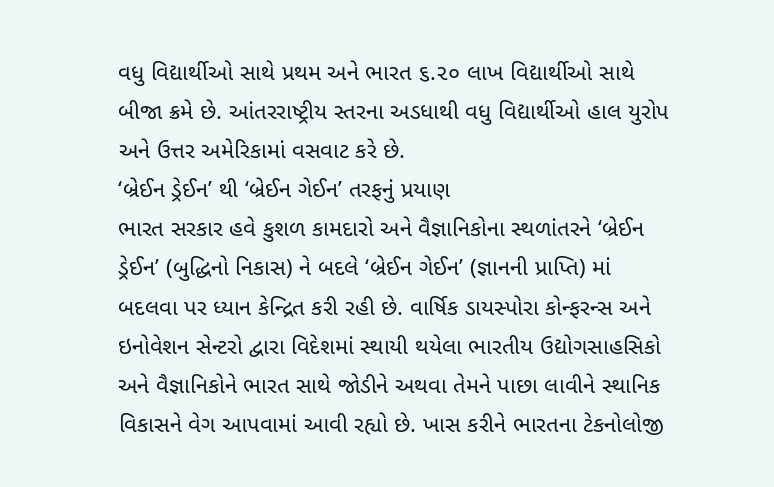વધુ વિદ્યાર્થીઓ સાથે પ્રથમ અને ભારત ૬.૨૦ લાખ વિદ્યાર્થીઓ સાથે બીજા ક્રમે છે. આંતરરાષ્ટ્રીય સ્તરના અડધાથી વધુ વિદ્યાર્થીઓ હાલ યુરોપ અને ઉત્તર અમેરિકામાં વસવાટ કરે છે.
‘બ્રેઈન ડ્રેઈન’ થી ‘બ્રેઈન ગેઈન’ તરફનું પ્રયાણ
ભારત સરકાર હવે કુશળ કામદારો અને વૈજ્ઞાનિકોના સ્થળાંતરને ‘બ્રેઈન ડ્રેઈન’ (બુદ્ધિનો નિકાસ) ને બદલે ‘બ્રેઈન ગેઈન’ (જ્ઞાનની પ્રાપ્તિ) માં બદલવા પર ધ્યાન કેન્દ્રિત કરી રહી છે. વાર્ષિક ડાયસ્પોરા કોન્ફરન્સ અને ઇનોવેશન સેન્ટરો દ્વારા વિદેશમાં સ્થાયી થયેલા ભારતીય ઉદ્યોગસાહસિકો અને વૈજ્ઞાનિકોને ભારત સાથે જોડીને અથવા તેમને પાછા લાવીને સ્થાનિક વિકાસને વેગ આપવામાં આવી રહ્યો છે. ખાસ કરીને ભારતના ટેકનોલોજી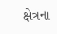ક્ષેત્રના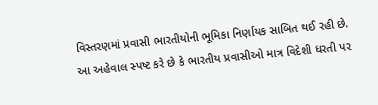વિસ્તરણમાં પ્રવાસી ભારતીયોની ભૂમિકા નિર્ણાયક સાબિત થઈ રહી છે.
આ અહેવાલ સ્પષ્ટ કરે છે કે ભારતીય પ્રવાસીઓ માત્ર વિદેશી ધરતી પર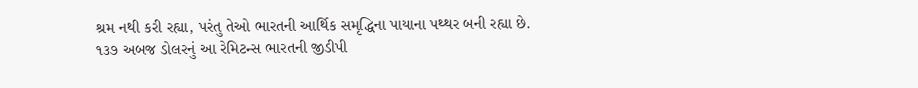શ્રમ નથી કરી રહ્યા, પરંતુ તેઓ ભારતની આર્થિક સમૃદ્ધિના પાયાના પથ્થર બની રહ્યા છે. ૧૩૭ અબજ ડોલરનું આ રેમિટન્સ ભારતની જીડીપી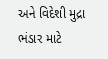અને વિદેશી મુદ્રા ભંડાર માટે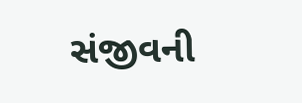સંજીવની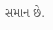સમાન છે.